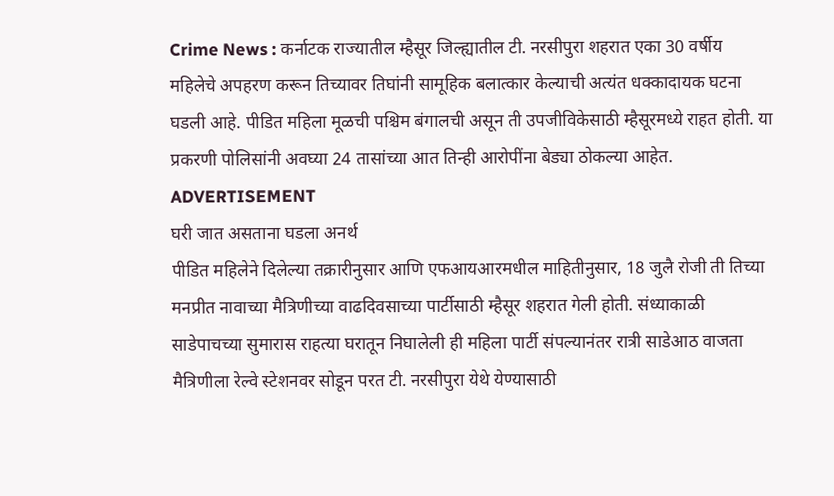Crime News : कर्नाटक राज्यातील म्हैसूर जिल्ह्यातील टी. नरसीपुरा शहरात एका 30 वर्षीय महिलेचे अपहरण करून तिच्यावर तिघांनी सामूहिक बलात्कार केल्याची अत्यंत धक्कादायक घटना घडली आहे. पीडित महिला मूळची पश्चिम बंगालची असून ती उपजीविकेसाठी म्हैसूरमध्ये राहत होती. या प्रकरणी पोलिसांनी अवघ्या 24 तासांच्या आत तिन्ही आरोपींना बेड्या ठोकल्या आहेत.
ADVERTISEMENT
घरी जात असताना घडला अनर्थ
पीडित महिलेने दिलेल्या तक्रारीनुसार आणि एफआयआरमधील माहितीनुसार, 18 जुलै रोजी ती तिच्या मनप्रीत नावाच्या मैत्रिणीच्या वाढदिवसाच्या पार्टीसाठी म्हैसूर शहरात गेली होती. संध्याकाळी साडेपाचच्या सुमारास राहत्या घरातून निघालेली ही महिला पार्टी संपल्यानंतर रात्री साडेआठ वाजता मैत्रिणीला रेल्वे स्टेशनवर सोडून परत टी. नरसीपुरा येथे येण्यासाठी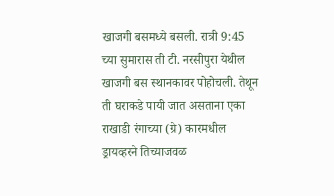खाजगी बसमध्ये बसली. रात्री 9:45 च्या सुमारास ती टी. नरसीपुरा येथील खाजगी बस स्थानकावर पोहोचली. तेथून ती घराकडे पायी जात असताना एका राखाडी रंगाच्या (ग्रे) कारमधील ड्रायव्हरने तिच्याजवळ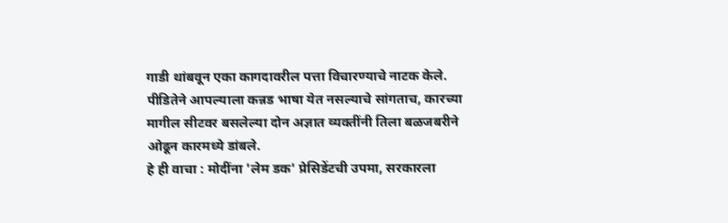गाडी थांबवून एका कागदावरील पत्ता विचारण्याचे नाटक केले. पीडितेने आपल्याला कन्नड भाषा येत नसल्याचे सांगताच, कारच्या मागील सीटवर बसलेल्या दोन अज्ञात व्यक्तींनी तिला बळजबरीने ओढून कारमध्ये डांबले.
हे ही वाचा : मोदींना 'लेम डक' प्रेसिडेंटची उपमा, सरकारला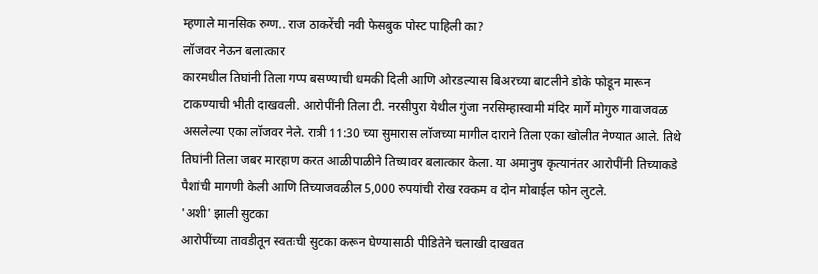म्हणाले मानसिक रुग्ण.. राज ठाकरेंची नवी फेसबुक पोस्ट पाहिली का?
लॉजवर नेऊन बलात्कार
कारमधील तिघांनी तिला गप्प बसण्याची धमकी दिली आणि ओरडल्यास बिअरच्या बाटलीने डोके फोडून मारून टाकण्याची भीती दाखवली. आरोपींनी तिला टी. नरसीपुरा येथील गुंजा नरसिम्हास्वामी मंदिर मार्गे मोगुरु गावाजवळ असलेल्या एका लॉजवर नेले. रात्री 11:30 च्या सुमारास लॉजच्या मागील दाराने तिला एका खोलीत नेण्यात आले. तिथे तिघांनी तिला जबर मारहाण करत आळीपाळीने तिच्यावर बलात्कार केला. या अमानुष कृत्यानंतर आरोपींनी तिच्याकडे पैशांची मागणी केली आणि तिच्याजवळील 5,000 रुपयांची रोख रक्कम व दोन मोबाईल फोन लुटले.
'अशी' झाली सुटका
आरोपींच्या तावडीतून स्वतःची सुटका करून घेण्यासाठी पीडितेने चलाखी दाखवत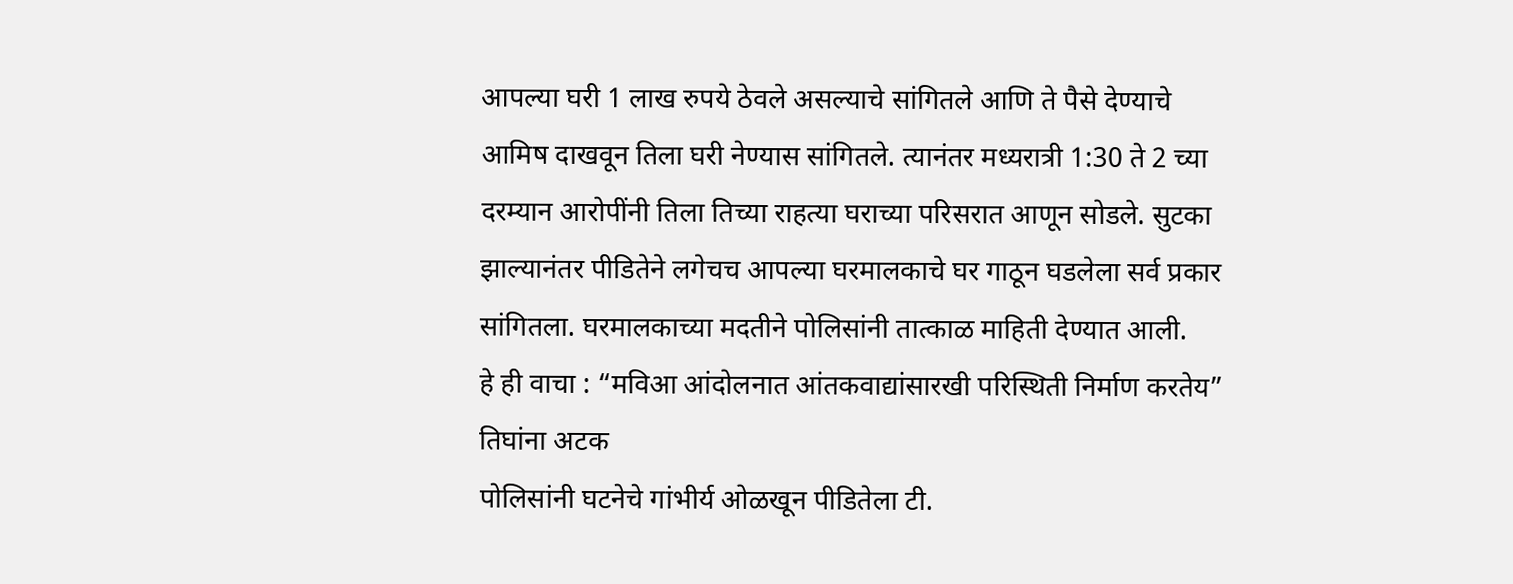आपल्या घरी 1 लाख रुपये ठेवले असल्याचे सांगितले आणि ते पैसे देण्याचे आमिष दाखवून तिला घरी नेण्यास सांगितले. त्यानंतर मध्यरात्री 1:30 ते 2 च्या दरम्यान आरोपींनी तिला तिच्या राहत्या घराच्या परिसरात आणून सोडले. सुटका झाल्यानंतर पीडितेने लगेचच आपल्या घरमालकाचे घर गाठून घडलेला सर्व प्रकार सांगितला. घरमालकाच्या मदतीने पोलिसांनी तात्काळ माहिती देण्यात आली.
हे ही वाचा : “मविआ आंदोलनात आंतकवाद्यांसारखी परिस्थिती निर्माण करतेय”
तिघांना अटक
पोलिसांनी घटनेचे गांभीर्य ओळखून पीडितेला टी.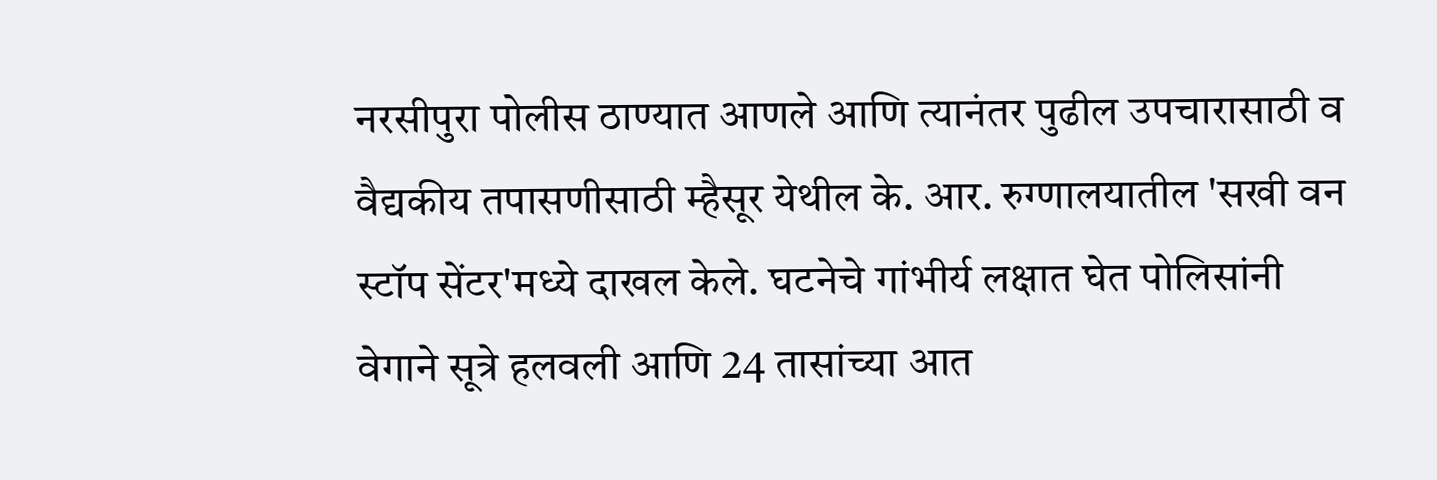नरसीपुरा पोलीस ठाण्यात आणले आणि त्यानंतर पुढील उपचारासाठी व वैद्यकीय तपासणीसाठी म्हैसूर येथील के. आर. रुग्णालयातील 'सखी वन स्टॉप सेंटर'मध्ये दाखल केले. घटनेचे गांभीर्य लक्षात घेत पोलिसांनी वेगाने सूत्रे हलवली आणि 24 तासांच्या आत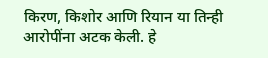किरण, किशोर आणि रियान या तिन्ही आरोपींना अटक केली. हे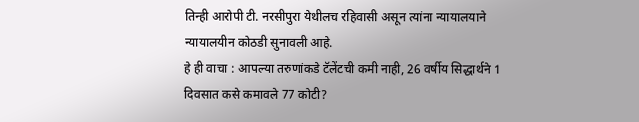तिन्ही आरोपी टी. नरसीपुरा येथीलच रहिवासी असून त्यांना न्यायालयाने न्यायालयीन कोठडी सुनावली आहे.
हे ही वाचा : आपल्या तरुणांकडे टॅलेंटची कमी नाही, 26 वर्षीय सिद्धार्थने 1 दिवसात कसे कमावले 77 कोटी?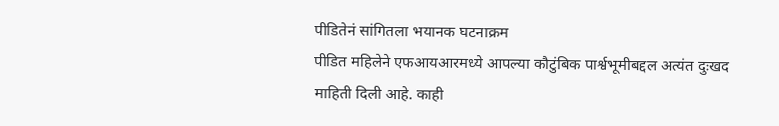पीडितेनं सांगितला भयानक घटनाक्रम
पीडित महिलेने एफआयआरमध्ये आपल्या कौटुंबिक पार्श्वभूमीबद्दल अत्यंत दुःखद माहिती दिली आहे. काही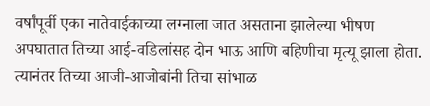वर्षांपूर्वी एका नातेवाईकाच्या लग्नाला जात असताना झालेल्या भीषण अपघातात तिच्या आई-वडिलांसह दोन भाऊ आणि बहिणीचा मृत्यू झाला होता. त्यानंतर तिच्या आजी-आजोबांनी तिचा सांभाळ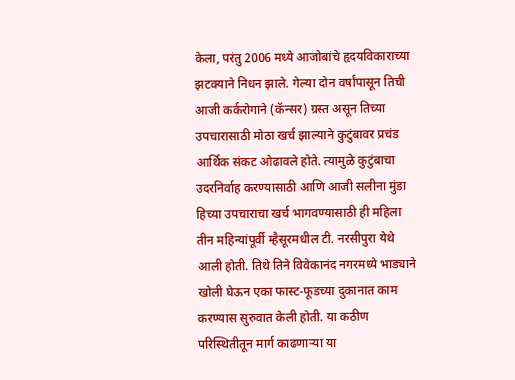केला, परंतु 2006 मध्ये आजोबांचे हृदयविकाराच्या झटक्याने निधन झाले. गेल्या दोन वर्षांपासून तिची आजी कर्करोगाने (कॅन्सर) ग्रस्त असून तिच्या उपचारासाठी मोठा खर्च झाल्याने कुटुंबावर प्रचंड आर्थिक संकट ओढावले होते. त्यामुळे कुटुंबाचा उदरनिर्वाह करण्यासाठी आणि आजी सलीना मुंडा हिच्या उपचाराचा खर्च भागवण्यासाठी ही महिला तीन महिन्यांपूर्वी म्हैसूरमधील टी. नरसीपुरा येथे आली होती. तिथे तिने विवेकानंद नगरमध्ये भाड्याने खोली घेऊन एका फास्ट-फूडच्या दुकानात काम करण्यास सुरुवात केली होती. या कठीण परिस्थितीतून मार्ग काढणाऱ्या या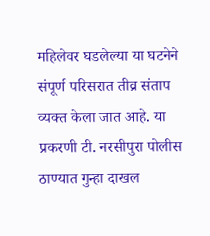महिलेवर घडलेल्या या घटनेने संपूर्ण परिसरात तीव्र संताप व्यक्त केला जात आहे. या प्रकरणी टी. नरसीपुरा पोलीस ठाण्यात गुन्हा दाखल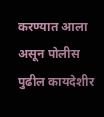करण्यात आला असून पोलीस पुढील कायदेशीर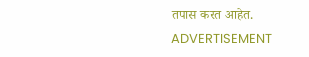तपास करत आहेत.
ADVERTISEMENT